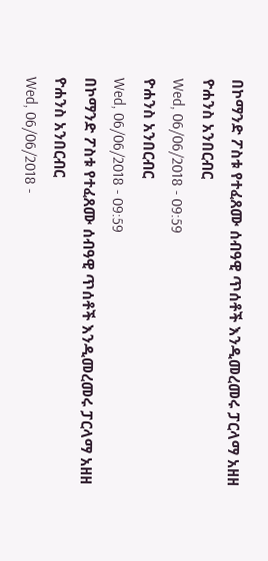በኮማንድ ፖስቱ የተፈጸሙ ሰብዓዊ ጥሰቶች እንዲመረመሩ ፓርላማ አዘዘ
ዮሐንስ አንበርብር
Wed, 06/06/2018 - 09:59
ዮሐንስ አንበርብር
Wed, 06/06/2018 - 09:59
በኮማንድ ፖስቱ የተፈጸሙ ሰብዓዊ ጥሰቶች እንዲመረመሩ ፓርላማ አዘዘ
ዮሐንስ አንበርብር
Wed, 06/06/2018 -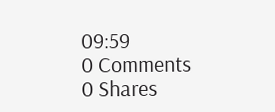09:59
0 Comments
0 Shares